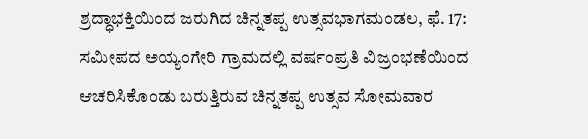ಶ್ರದ್ಧಾಭಕ್ತಿಯಿಂದ ಜರುಗಿದ ಚಿನ್ನತಪ್ಪ ಉತ್ಸವಭಾಗಮಂಡಲ, ಫೆ. 17: ಸಮೀಪದ ಅಯ್ಯಂಗೇರಿ ಗ್ರಾಮದಲ್ಲಿ ವರ್ಷಂಪ್ರತಿ ವಿಜ್ರಂಭಣೆಯಿಂದ ಆಚರಿಸಿಕೊಂಡು ಬರುತ್ತಿರುವ ಚಿನ್ನತಪ್ಪ ಉತ್ಸವ ಸೋಮವಾರ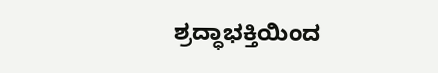ಶ್ರದ್ಧಾಭಕ್ತಿಯಿಂದ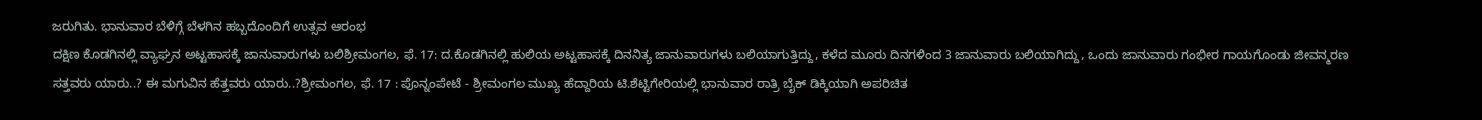ಜರುಗಿತು. ಭಾನುವಾರ ಬೆಳಿಗ್ಗೆ ಬೆಳಗಿನ ಹಬ್ಬದೊಂದಿಗೆ ಉತ್ಸವ ಆರಂಭ
ದಕ್ಷಿಣ ಕೊಡಗಿನಲ್ಲಿ ವ್ಯಾಘ್ರನ ಅಟ್ಟಹಾಸಕ್ಕೆ ಜಾನುವಾರುಗಳು ಬಲಿಶ್ರೀಮಂಗಲ, ಫೆ. 17: ದ.ಕೊಡಗಿನಲ್ಲಿ ಹುಲಿಯ ಅಟ್ಟಹಾಸಕ್ಕೆ ದಿನನಿತ್ಯ ಜಾನುವಾರುಗಳು ಬಲಿಯಾಗುತ್ತಿದ್ದು, ಕಳೆದ ಮೂರು ದಿನಗಳಿಂದ 3 ಜಾನುವಾರು ಬಲಿಯಾಗಿದ್ದು, ಒಂದು ಜಾನುವಾರು ಗಂಭೀರ ಗಾಯಗೊಂಡು ಜೀವನ್ಮರಣ
ಸತ್ತವರು ಯಾರು..? ಈ ಮಗುವಿನ ಹೆತ್ತವರು ಯಾರು..?ಶ್ರೀಮಂಗಲ, ಫೆ. 17 : ಪೊನ್ನಂಪೇಟೆ - ಶ್ರೀಮಂಗಲ ಮುಖ್ಯ ಹೆದ್ದಾರಿಯ ಟಿ.ಶೆಟ್ಟಿಗೇರಿಯಲ್ಲಿ ಭಾನುವಾರ ರಾತ್ರಿ ಬೈಕ್ ಡಿಕ್ಕಿಯಾಗಿ ಅಪರಿಚಿತ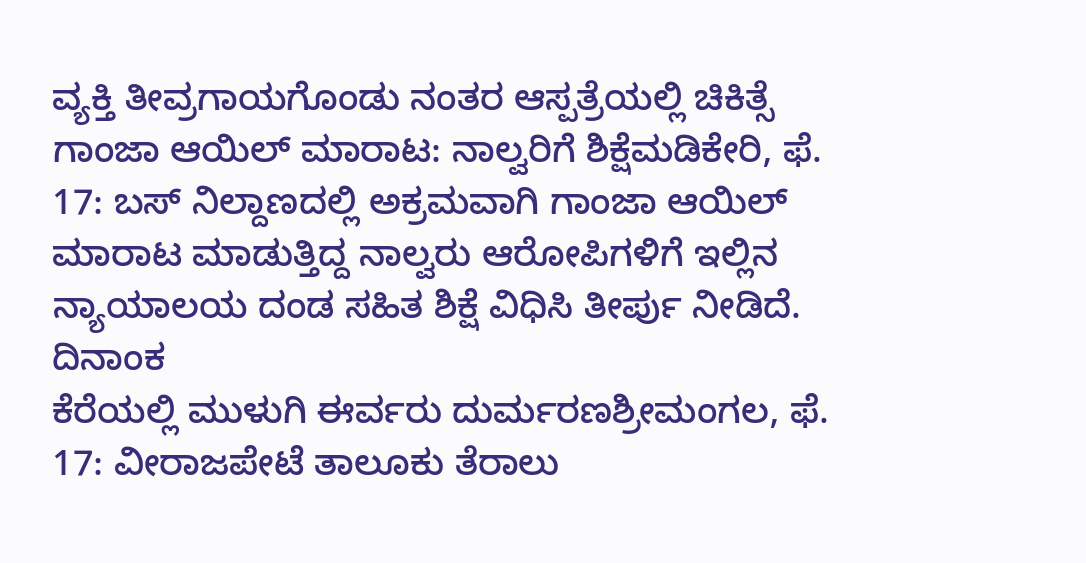ವ್ಯಕ್ತಿ ತೀವ್ರಗಾಯಗೊಂಡು ನಂತರ ಆಸ್ಪತ್ರೆಯಲ್ಲಿ ಚಿಕಿತ್ಸೆ
ಗಾಂಜಾ ಆಯಿಲ್ ಮಾರಾಟ: ನಾಲ್ವರಿಗೆ ಶಿಕ್ಷೆಮಡಿಕೇರಿ, ಫೆ. 17: ಬಸ್ ನಿಲ್ದಾಣದಲ್ಲಿ ಅಕ್ರಮವಾಗಿ ಗಾಂಜಾ ಆಯಿಲ್ ಮಾರಾಟ ಮಾಡುತ್ತಿದ್ದ ನಾಲ್ವರು ಆರೋಪಿಗಳಿಗೆ ಇಲ್ಲಿನ ನ್ಯಾಯಾಲಯ ದಂಡ ಸಹಿತ ಶಿಕ್ಷೆ ವಿಧಿಸಿ ತೀರ್ಪು ನೀಡಿದೆ. ದಿನಾಂಕ
ಕೆರೆಯಲ್ಲಿ ಮುಳುಗಿ ಈರ್ವರು ದುರ್ಮರಣಶ್ರೀಮಂಗಲ, ಫೆ. 17: ವೀರಾಜಪೇಟೆ ತಾಲೂಕು ತೆರಾಲು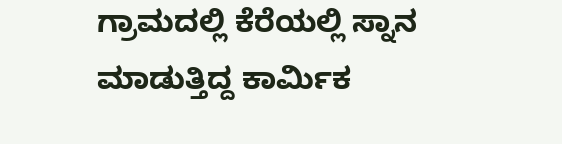ಗ್ರಾಮದಲ್ಲಿ ಕೆರೆಯಲ್ಲಿ ಸ್ನಾನ ಮಾಡುತ್ತಿದ್ದ ಕಾರ್ಮಿಕ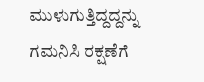ಮುಳುಗುತ್ತಿದ್ದದ್ದನ್ನು ಗಮನಿಸಿ ರಕ್ಷಣೆಗೆ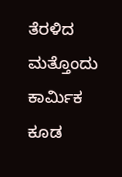ತೆರಳಿದ ಮತ್ತೊಂದು ಕಾರ್ಮಿಕ ಕೂಡ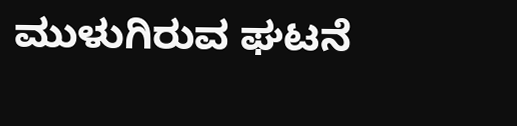ಮುಳುಗಿರುವ ಘಟನೆ